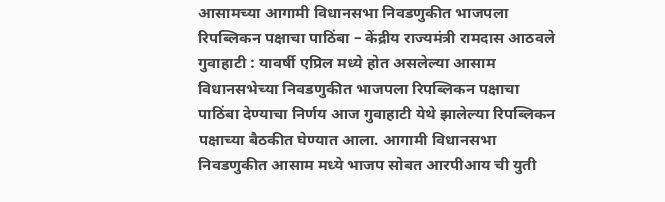आसामच्या आगामी विधानसभा निवडणुकीत भाजपला रिपब्लिकन पक्षाचा पाठिंबा – केंद्रीय राज्यमंत्री रामदास आठवले
गुवाहाटी : यावर्षी एप्रिल मध्ये होत असलेल्या आसाम विधानसभेच्या निवडणुकीत भाजपला रिपब्लिकन पक्षाचा पाठिंबा देण्याचा निर्णय आज गुवाहाटी येथे झालेल्या रिपब्लिकन पक्षाच्या बैठकीत घेण्यात आला. आगामी विधानसभा निवडणुकीत आसाम मध्ये भाजप सोबत आरपीआय ची युती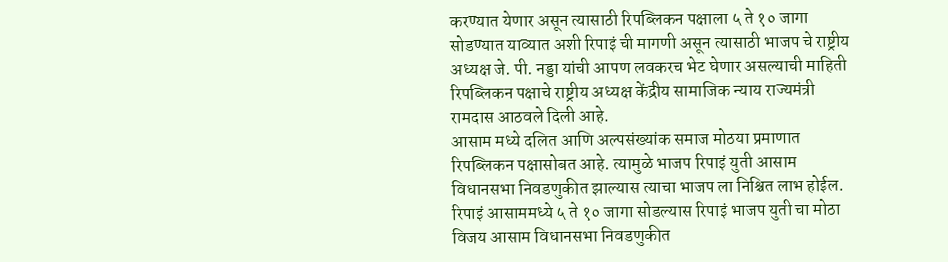करण्यात येणार असून त्यासाठी रिपब्लिकन पक्षाला ५ ते १० जागा सोडण्यात याव्यात अशी रिपाइं ची मागणी असून त्यासाठी भाजप चे राष्ट्रीय अध्यक्ष जे. पी. नड्डा यांची आपण लवकरच भेट घेणार असल्याची माहिती रिपब्लिकन पक्षाचे राष्ट्रीय अध्यक्ष केंद्रीय सामाजिक न्याय राज्यमंत्री रामदास आठवले दिली आहे.
आसाम मध्ये दलित आणि अल्पसंख्यांक समाज मोठया प्रमाणात रिपब्लिकन पक्षासोबत आहे. त्यामुळे भाजप रिपाइं युती आसाम विधानसभा निवडणुकीत झाल्यास त्याचा भाजप ला निश्चित लाभ होईल. रिपाइं आसाममध्ये ५ ते १० जागा सोडल्यास रिपाइं भाजप युती चा मोठा विजय आसाम विधानसभा निवडणुकीत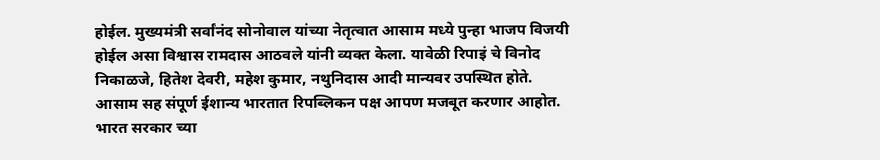होईल. मुख्यमंत्री सर्वांनंद सोनोवाल यांच्या नेतृत्वात आसाम मध्ये पुन्हा भाजप विजयी होईल असा विश्वास रामदास आठवले यांनी व्यक्त केला. यावेळी रिपाइं चे विनोद निकाळजे, हितेश देवरी, महेश कुमार, नथुनिदास आदी मान्यवर उपस्थित होते.
आसाम सह संपूर्ण ईशान्य भारतात रिपब्लिकन पक्ष आपण मजबूत करणार आहोत. भारत सरकार च्या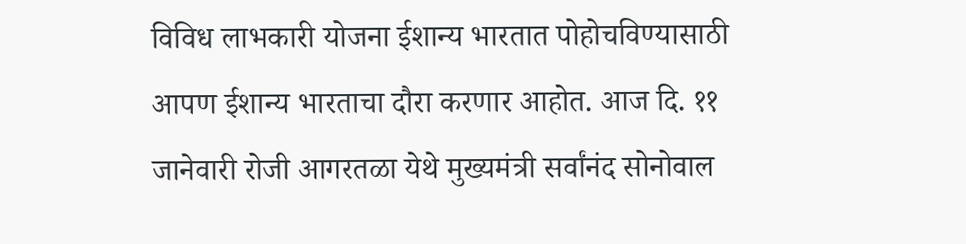विविध लाभकारी योजना ईशान्य भारतात पोहोचविण्यासाठी आपण ईशान्य भारताचा दौरा करणार आहोत. आज दि. ११ जानेवारी रोजी आगरतळा येथे मुख्यमंत्री सर्वांनंद सोनोवाल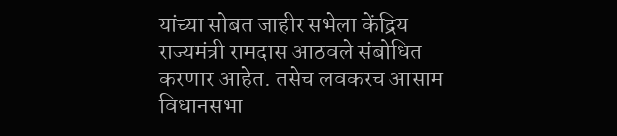यांच्या सोबत जाहीर सभेला केंद्रिय राज्यमंत्री रामदास आठवले संबोधित करणार आहेत. तसेच लवकरच आसाम विधानसभा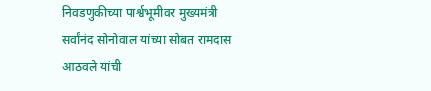निवडणुकीच्या पार्श्वभूमीवर मुख्यमंत्री सर्वांनंद सोनोवाल यांच्या सोबत रामदास आठवले यांची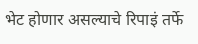भेट होणार असल्याचे रिपाइं तर्फे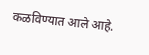कळविण्यात आले आहे.